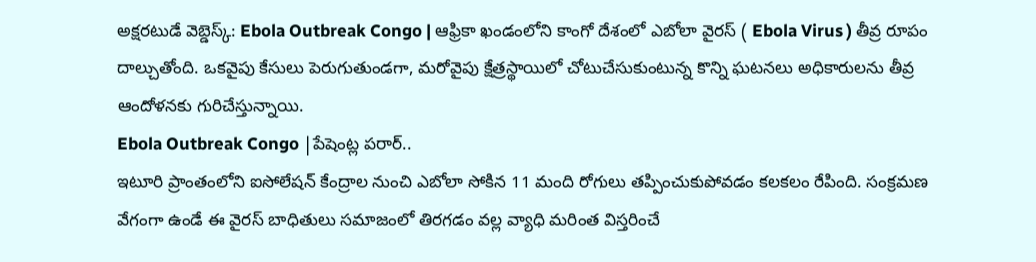అక్షరటుడే వెబ్డెస్క్: Ebola Outbreak Congo | ఆఫ్రికా ఖండంలోని కాంగో దేశంలో ఎబోలా వైరస్ ( Ebola Virus ) తీవ్ర రూపం దాల్చుతోంది. ఒకవైపు కేసులు పెరుగుతుండగా, మరోవైపు క్షేత్రస్థాయిలో చోటుచేసుకుంటున్న కొన్ని ఘటనలు అధికారులను తీవ్ర ఆందోళనకు గురిచేస్తున్నాయి.
Ebola Outbreak Congo |పేషెంట్ల పరార్..
ఇటూరి ప్రాంతంలోని ఐసోలేషన్ కేంద్రాల నుంచి ఎబోలా సోకిన 11 మంది రోగులు తప్పించుకుపోవడం కలకలం రేపింది. సంక్రమణ వేగంగా ఉండే ఈ వైరస్ బాధితులు సమాజంలో తిరగడం వల్ల వ్యాధి మరింత విస్తరించే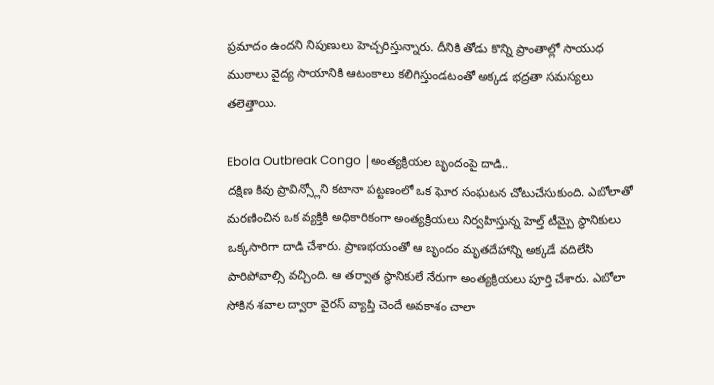ప్రమాదం ఉందని నిపుణులు హెచ్చరిస్తున్నారు. దీనికి తోడు కొన్ని ప్రాంతాల్లో సాయుధ ముఠాలు వైద్య సాయానికి ఆటంకాలు కలిగిస్తుండటంతో అక్కడ భద్రతా సమస్యలు తలెత్తాయి.

Ebola Outbreak Congo |అంత్యక్రియల బృందంపై దాడి..
దక్షిణ కివు ప్రావిన్స్లోని కటానా పట్టణంలో ఒక ఘోర సంఘటన చోటుచేసుకుంది. ఎబోలాతో మరణించిన ఒక వ్యక్తికి అధికారికంగా అంత్యక్రియలు నిర్వహిస్తున్న హెల్త్ టీమ్పై స్థానికులు ఒక్కసారిగా దాడి చేశారు. ప్రాణభయంతో ఆ బృందం మృతదేహాన్ని అక్కడే వదిలేసి పారిపోవాల్సి వచ్చింది. ఆ తర్వాత స్థానికులే నేరుగా అంత్యక్రియలు పూర్తి చేశారు. ఎబోలా సోకిన శవాల ద్వారా వైరస్ వ్యాప్తి చెందే అవకాశం చాలా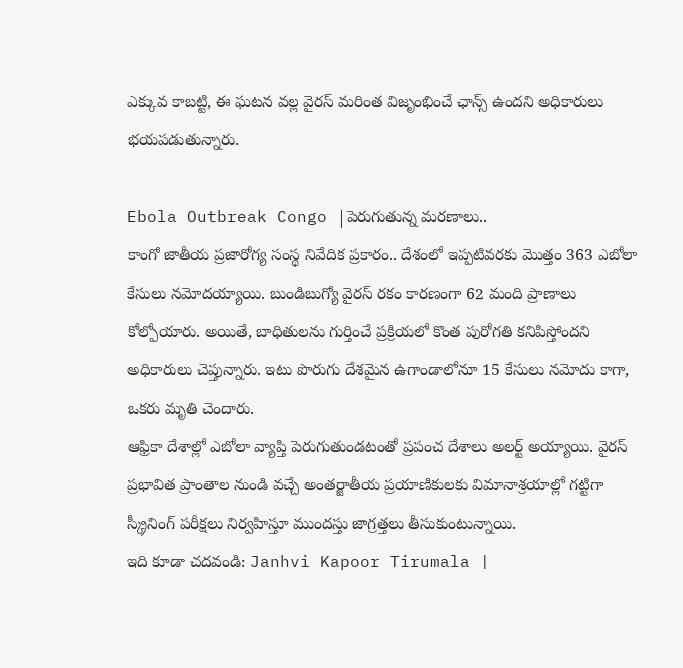ఎక్కువ కాబట్టి, ఈ ఘటన వల్ల వైరస్ మరింత విజృంభించే ఛాన్స్ ఉందని అధికారులు భయపడుతున్నారు.

Ebola Outbreak Congo |పెరుగుతున్న మరణాలు..
కాంగో జాతీయ ప్రజారోగ్య సంస్థ నివేదిక ప్రకారం.. దేశంలో ఇప్పటివరకు మొత్తం 363 ఎబోలా కేసులు నమోదయ్యాయి. బుండిబుగ్యో వైరస్ రకం కారణంగా 62 మంది ప్రాణాలు కోల్పోయారు. అయితే, బాధితులను గుర్తించే ప్రక్రియలో కొంత పురోగతి కనిపిస్తోందని అధికారులు చెప్తున్నారు. ఇటు పొరుగు దేశమైన ఉగాండాలోనూ 15 కేసులు నమోదు కాగా, ఒకరు మృతి చెందారు.
ఆఫ్రికా దేశాల్లో ఎబోలా వ్యాప్తి పెరుగుతుండటంతో ప్రపంచ దేశాలు అలర్ట్ అయ్యాయి. వైరస్ ప్రభావిత ప్రాంతాల నుండి వచ్చే అంతర్జాతీయ ప్రయాణికులకు విమానాశ్రయాల్లో గట్టిగా స్క్రీనింగ్ పరీక్షలు నిర్వహిస్తూ ముందస్తు జాగ్రత్తలు తీసుకుంటున్నాయి.
ఇది కూడా చదవండి: Janhvi Kapoor Tirumala |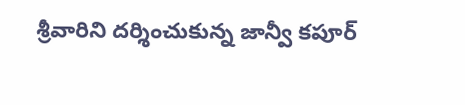శ్రీవారిని దర్శించుకున్న జాన్వీ కపూర్